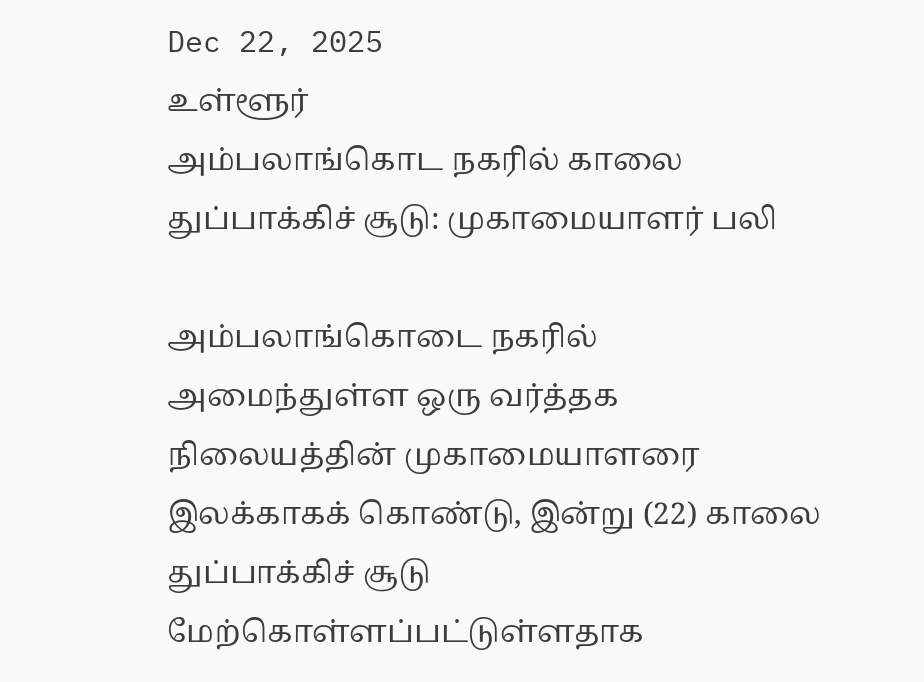Dec 22, 2025
உள்ளூர்
அம்பலாங்கொட நகரில் காலை துப்பாக்கிச் சூடு: முகாமையாளர் பலி

அம்பலாங்கொடை நகரில் அமைந்துள்ள ஒரு வர்த்தக நிலையத்தின் முகாமையாளரை இலக்காகக் கொண்டு, இன்று (22) காலை துப்பாக்கிச் சூடு மேற்கொள்ளப்பட்டுள்ளதாக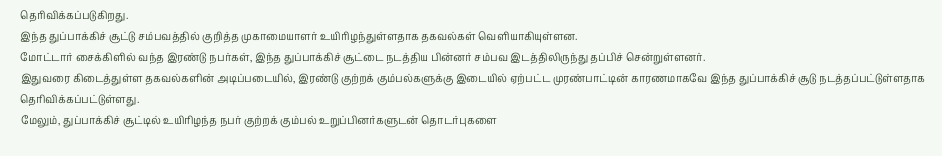தெரிவிக்கப்படுகிறது.
இந்த துப்பாக்கிச் சூட்டு சம்பவத்தில் குறித்த முகாமையாளர் உயிரிழந்துள்ளதாக தகவல்கள் வெளியாகியுள்ளன.
மோட்டார் சைக்கிளில் வந்த இரண்டு நபர்கள், இந்த துப்பாக்கிச் சூட்டை நடத்திய பின்னர் சம்பவ இடத்திலிருந்து தப்பிச் சென்றுள்ளனர்.
இதுவரை கிடைத்துள்ள தகவல்களின் அடிப்படையில், இரண்டு குற்றக் கும்பல்களுக்கு இடையில் ஏற்பட்ட முரண்பாட்டின் காரணமாகவே இந்த துப்பாக்கிச் சூடு நடத்தப்பட்டுள்ளதாக தெரிவிக்கப்பட்டுள்ளது.
மேலும், துப்பாக்கிச் சூட்டில் உயிரிழந்த நபர் குற்றக் கும்பல் உறுப்பினர்களுடன் தொடர்புகளை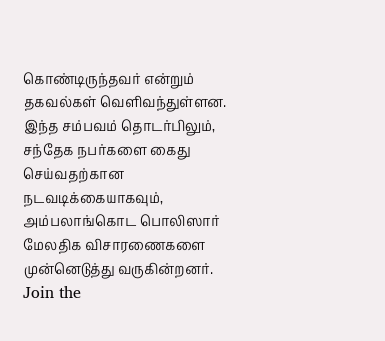கொண்டிருந்தவர் என்றும் தகவல்கள் வெளிவந்துள்ளன.
இந்த சம்பவம் தொடர்பிலும், சந்தேக நபர்களை கைது செய்வதற்கான நடவடிக்கையாகவும், அம்பலாங்கொட பொலிஸார் மேலதிக விசாரணைகளை முன்னெடுத்து வருகின்றனர்.
Join the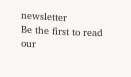newsletter
Be the first to read our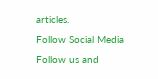articles.
Follow Social Media
Follow us and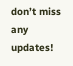don’t miss any updates!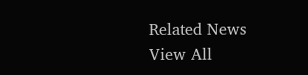Related News
View All